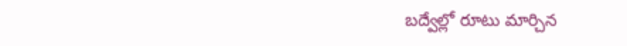బద్వేల్లో రూటు మార్చిన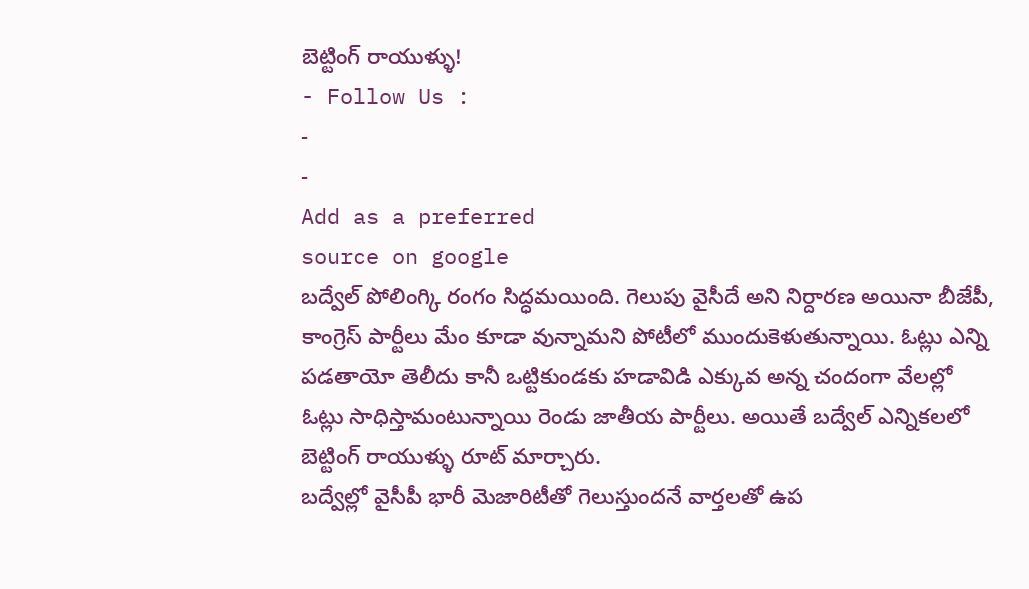బెట్టింగ్ రాయుళ్ళు!
- Follow Us :
-
-
Add as a preferred
source on google
బద్వేల్ పోలింగ్కి రంగం సిద్ధమయింది. గెలుపు వైసీదే అని నిర్దారణ అయినా బీజేపీ, కాంగ్రెస్ పార్టీలు మేం కూడా వున్నామని పోటీలో ముందుకెళుతున్నాయి. ఓట్లు ఎన్ని పడతాయో తెలీదు కానీ ఒట్టికుండకు హడావిడి ఎక్కువ అన్న చందంగా వేలల్లో ఓట్లు సాధిస్తామంటున్నాయి రెండు జాతీయ పార్టీలు. అయితే బద్వేల్ ఎన్నికలలో బెట్టింగ్ రాయుళ్ళు రూట్ మార్చారు.
బద్వేల్లో వైసీపీ భారీ మెజారిటీతో గెలుస్తుందనే వార్తలతో ఉప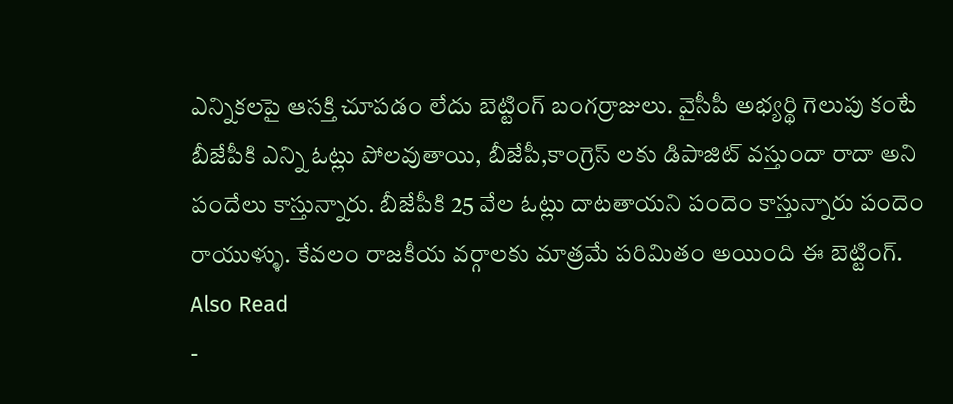ఎన్నికలపై ఆసక్తి చూపడం లేదు బెట్టింగ్ బంగర్రాజులు. వైసీపీ అభ్యర్థి గెలుపు కంటే బీజేపీకి ఎన్ని ఓట్లు పోలవుతాయి, బీజేపీ,కాంగ్రెస్ లకు డిపాజిట్ వస్తుందా రాదా అని పందేలు కాస్తున్నారు. బీజేపీకి 25 వేల ఓట్లు దాటతాయని పందెం కాస్తున్నారు పందెం రాయుళ్ళు. కేవలం రాజకీయ వర్గాలకు మాత్రమే పరిమితం అయింది ఈ బెట్టింగ్.
Also Read
-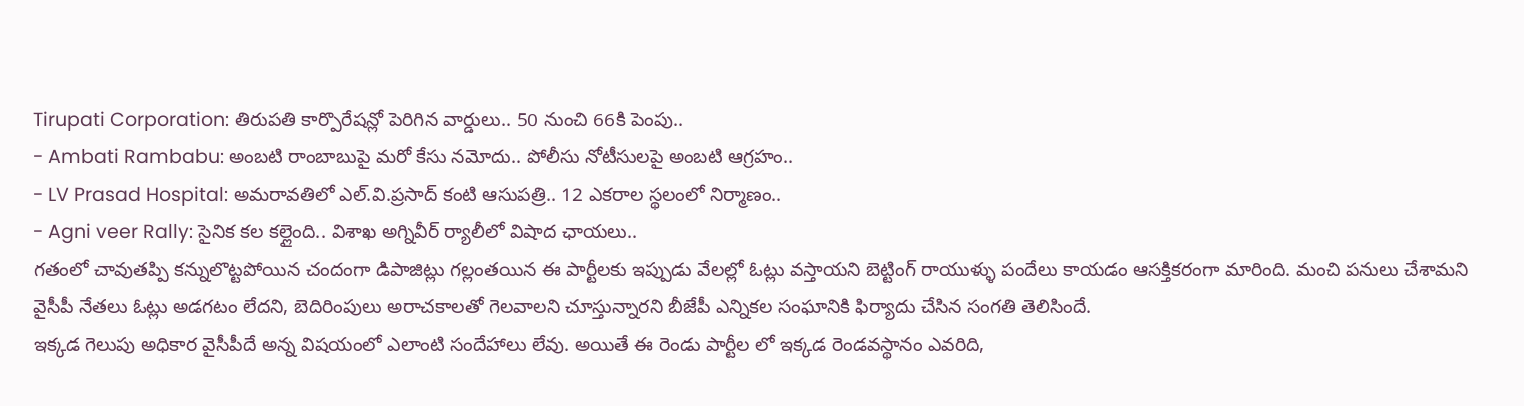Tirupati Corporation: తిరుపతి కార్పొరేషన్లో పెరిగిన వార్డులు.. 50 నుంచి 66కి పెంపు..
- Ambati Rambabu: అంబటి రాంబాబుపై మరో కేసు నమోదు.. పోలీసు నోటీసులపై అంబటి ఆగ్రహం..
- LV Prasad Hospital: అమరావతిలో ఎల్.వి.ప్రసాద్ కంటి ఆసుపత్రి.. 12 ఎకరాల స్థలంలో నిర్మాణం..
- Agni veer Rally: సైనిక కల కల్లైంది.. విశాఖ అగ్నివీర్ ర్యాలీలో విషాద ఛాయలు..
గతంలో చావుతప్పి కన్నులొట్టపోయిన చందంగా డిపాజిట్లు గల్లంతయిన ఈ పార్టీలకు ఇప్పుడు వేలల్లో ఓట్లు వస్తాయని బెట్టింగ్ రాయుళ్ళు పందేలు కాయడం ఆసక్తికరంగా మారింది. మంచి పనులు చేశామని వైసీపీ నేతలు ఓట్లు అడగటం లేదని, బెదిరింపులు అరాచకాలతో గెలవాలని చూస్తున్నారని బీజేపీ ఎన్నికల సంఘానికి ఫిర్యాదు చేసిన సంగతి తెలిసిందే.
ఇక్కడ గెలుపు అధికార వైసీపీదే అన్న విషయంలో ఎలాంటి సందేహాలు లేవు. అయితే ఈ రెండు పార్టీల లో ఇక్కడ రెండవస్థానం ఎవరిది,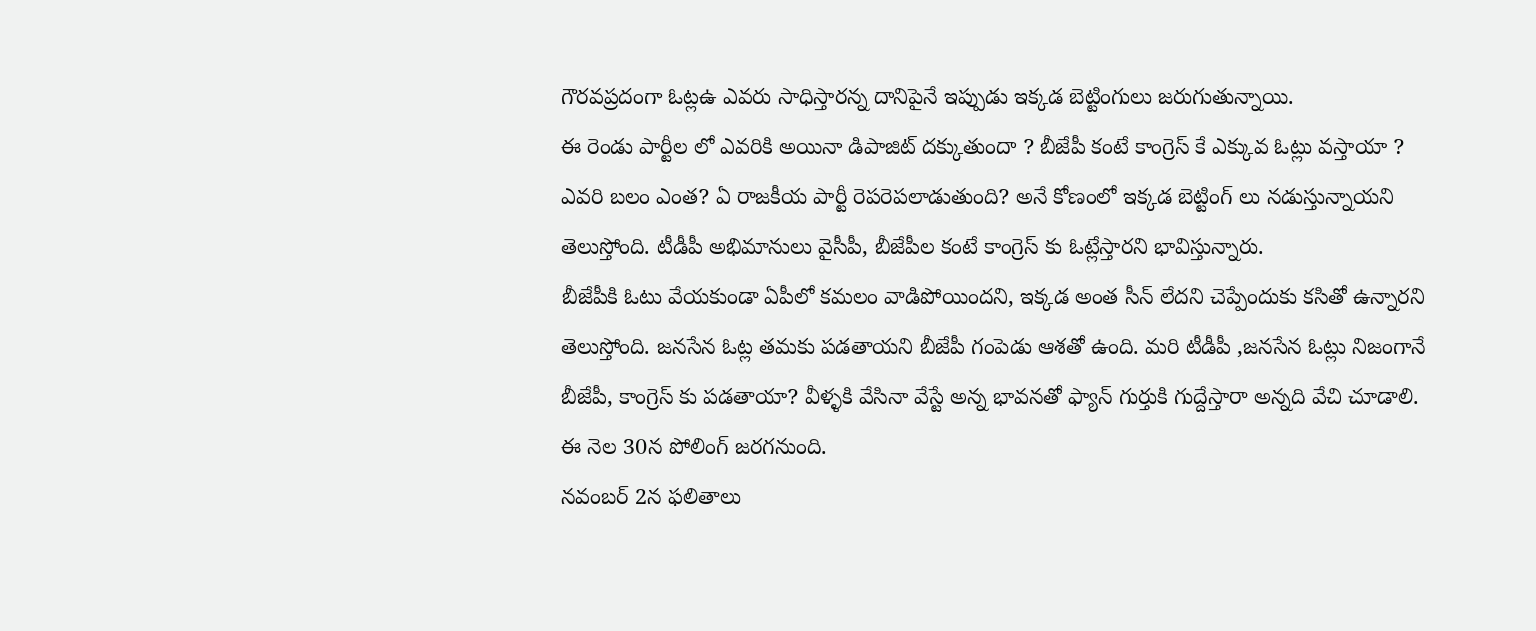గౌరవప్రదంగా ఓట్లఉ ఎవరు సాధిస్తారన్న దానిపైనే ఇప్పుడు ఇక్కడ బెట్టింగులు జరుగుతున్నాయి.
ఈ రెండు పార్టీల లో ఎవరికి అయినా డిపాజిట్ దక్కుతుందా ? బీజేపీ కంటే కాంగ్రెస్ కే ఎక్కువ ఓట్లు వస్తాయా ? ఎవరి బలం ఎంత? ఏ రాజకీయ పార్టీ రెపరెపలాడుతుంది? అనే కోణంలో ఇక్కడ బెట్టింగ్ లు నడుస్తున్నాయని తెలుస్తోంది. టీడీపీ అభిమానులు వైసీపీ, బీజేపీల కంటే కాంగ్రెస్ కు ఓట్లేస్తారని భావిస్తున్నారు.
బీజేపీకి ఓటు వేయకుండా ఏపీలో కమలం వాడిపోయిందని, ఇక్కడ అంత సీన్ లేదని చెప్పేందుకు కసితో ఉన్నారని తెలుస్తోంది. జనసేన ఓట్ల తమకు పడతాయని బీజేపీ గంపెడు ఆశతో ఉంది. మరి టీడీపీ ,జనసేన ఓట్లు నిజంగానే బీజేపీ, కాంగ్రెస్ కు పడతాయా? వీళ్ళకి వేసినా వేస్టే అన్న భావనతో ఫ్యాన్ గుర్తుకి గుద్దేస్తారా అన్నది వేచి చూడాలి. ఈ నెల 30న పోలింగ్ జరగనుంది.
నవంబర్ 2న ఫలితాలు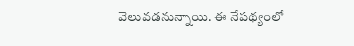వెలువడనున్నాయి. ఈ నేపథ్యంలో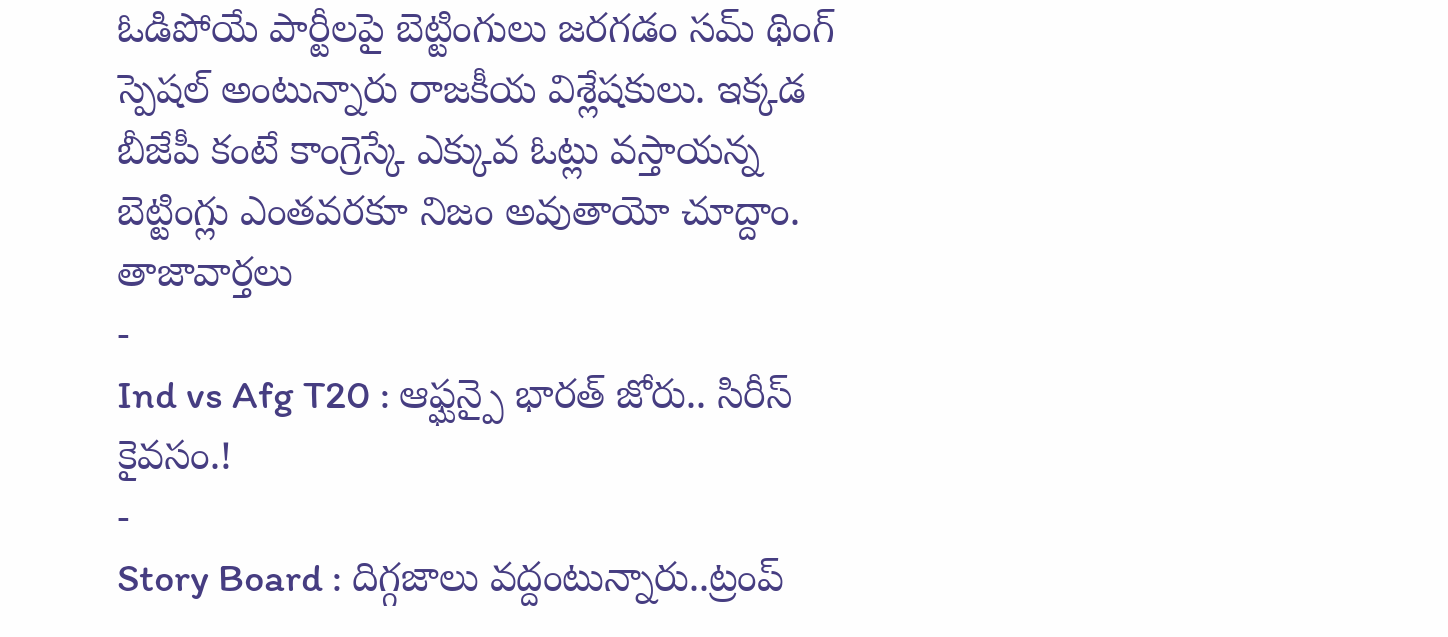ఓడిపోయే పార్టీలపై బెట్టింగులు జరగడం సమ్ థింగ్ స్పెషల్ అంటున్నారు రాజకీయ విశ్లేషకులు. ఇక్కడ బీజేపీ కంటే కాంగ్రెస్కే ఎక్కువ ఓట్లు వస్తాయన్న బెట్టింగ్లు ఎంతవరకూ నిజం అవుతాయో చూద్దాం.
తాజావార్తలు
-
Ind vs Afg T20 : ఆఫ్ఘన్పై భారత్ జోరు.. సిరీస్ కైవసం.!
-
Story Board : దిగ్గజాలు వద్దంటున్నారు..ట్రంప్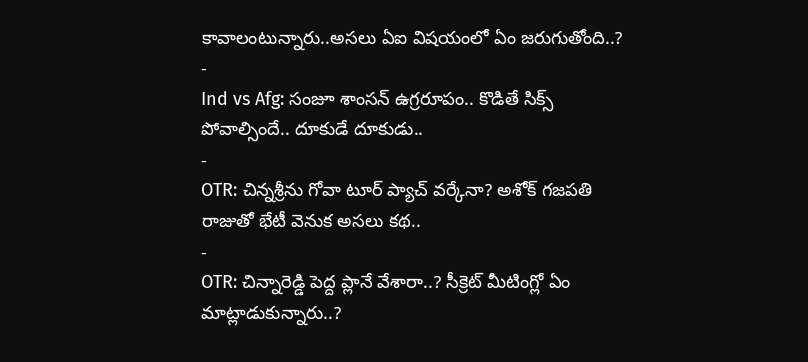కావాలంటున్నారు..అసలు ఏఐ విషయంలో ఏం జరుగుతోంది..?
-
Ind vs Afg: సంజూ శాంసన్ ఉగ్రరూపం.. కొడితే సిక్స్ పోవాల్సిందే.. దూకుడే దూకుడు..
-
OTR: చిన్నశ్రీను గోవా టూర్ ప్యాచ్ వర్కేనా? అశోక్ గజపతి రాజుతో భేటీ వెనుక అసలు కథ..
-
OTR: చిన్నారెడ్డి పెద్ద ప్లానే వేశారా..? సీక్రెట్ మీటింగ్లో ఏం మాట్లాడుకున్నారు..?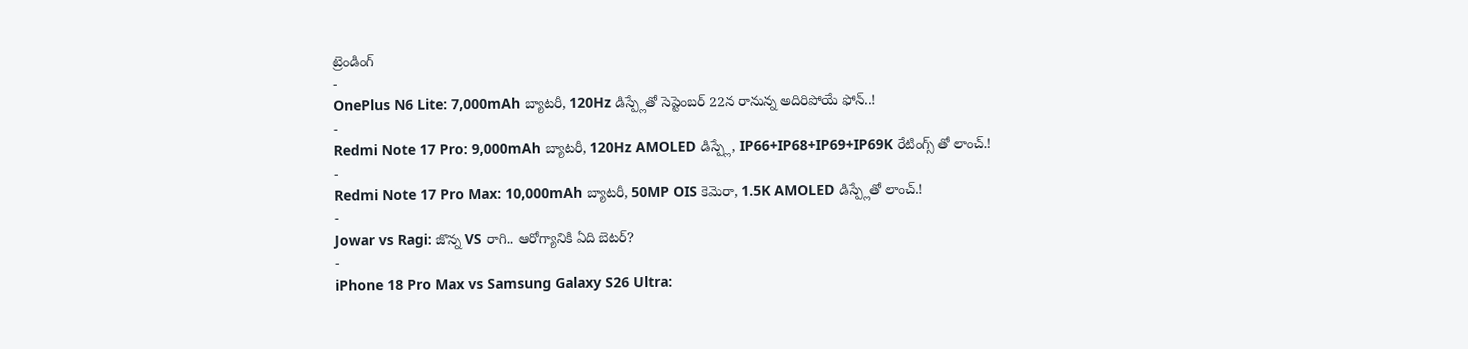ట్రెండింగ్
-
OnePlus N6 Lite: 7,000mAh బ్యాటరీ, 120Hz డిస్ప్లేతో సెప్టెంబర్ 22న రానున్న అదిరిపోయే ఫోన్..!
-
Redmi Note 17 Pro: 9,000mAh బ్యాటరీ, 120Hz AMOLED డిస్ప్లే, IP66+IP68+IP69+IP69K రేటింగ్స్ తో లాంచ్.!
-
Redmi Note 17 Pro Max: 10,000mAh బ్యాటరీ, 50MP OIS కెమెరా, 1.5K AMOLED డిస్ప్లేతో లాంచ్.!
-
Jowar vs Ragi: జొన్న VS రాగి.. ఆరోగ్యానికి ఏది బెటర్?
-
iPhone 18 Pro Max vs Samsung Galaxy S26 Ultra: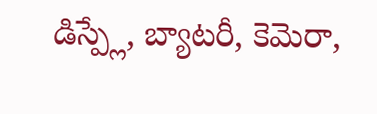డిస్ప్లే, బ్యాటరీ, కెమెరా,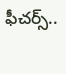ఫీచర్స్..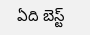ఏది బెస్ట్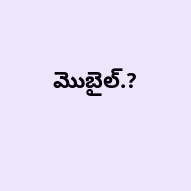మొబైల్.?